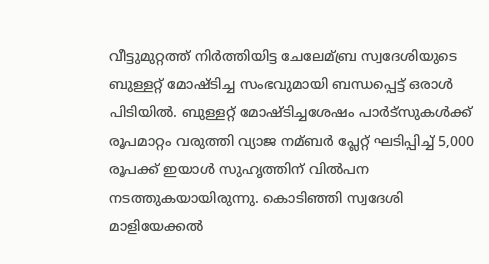വീട്ടുമുറ്റത്ത് നിര്‍ത്തിയിട്ട ചേലേമ്ബ്ര സ്വദേശിയുടെ ബുള്ളറ്റ് മോഷ്ടിച്ച സംഭവുമായി ബന്ധപ്പെട്ട് ഒരാള്‍ പിടിയില്‍. ബുള്ളറ്റ് മോഷ്ടിച്ചശേഷം പാര്‍ട്സുകള്‍ക്ക് രൂപമാറ്റം വരുത്തി വ്യാജ നമ്ബര്‍ പ്ലേറ്റ് ഘടിപ്പിച്ച്‌ 5,000 രൂപക്ക് ഇയാള്‍ സുഹൃത്തിന് വില്‍പന നടത്തുകയായിരുന്നു. കൊടിഞ്ഞി സ്വദേശി മാളിയേക്കല്‍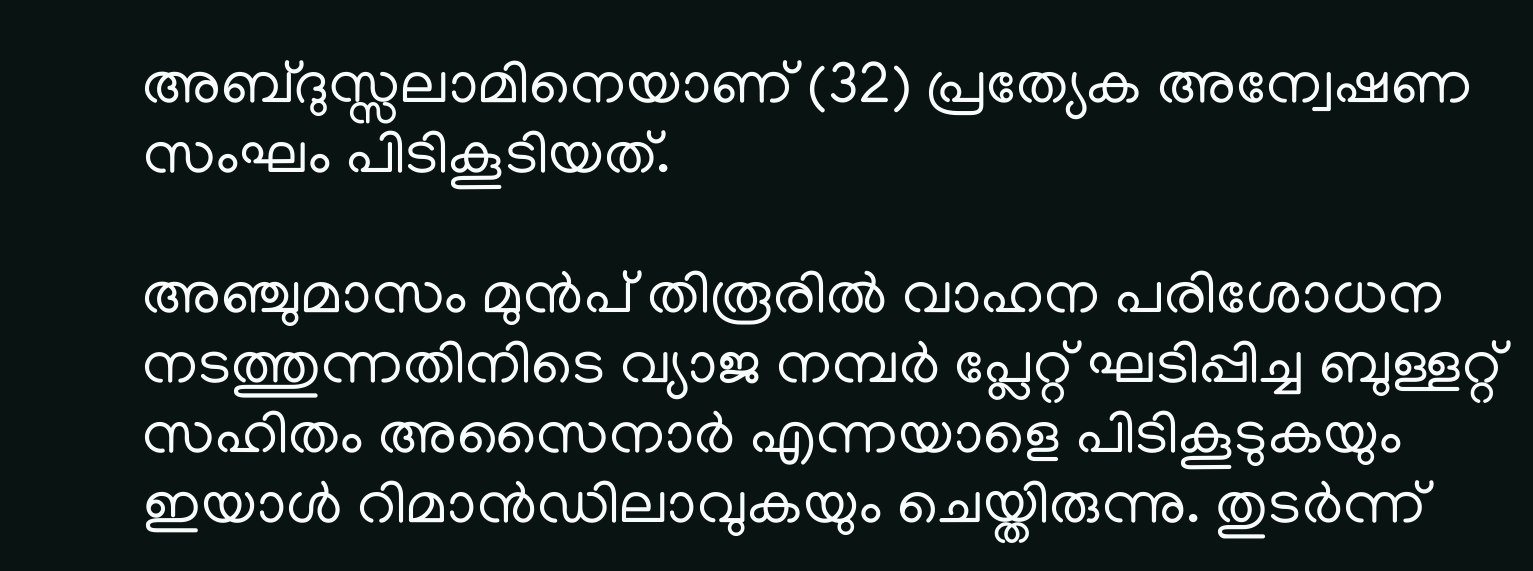അബ്ദുസ്സലാമിനെയാണ് (32) പ്രത്യേക അന്വേഷണ സംഘം പിടികൂടിയത്.

അഞ്ചുമാസം മുൻപ് തിരൂരില്‍ വാഹന പരിശോധന നടത്തുന്നതിനിടെ വ്യാജ നമ്പർ പ്ലേറ്റ് ഘടിപ്പിച്ച ബുള്ളറ്റ് സഹിതം അസൈനാര്‍ എന്നയാളെ പിടികൂടുകയും ഇയാള്‍ റിമാന്‍ഡിലാവുകയും ചെയ്തിരുന്നു. തുടര്‍ന്ന്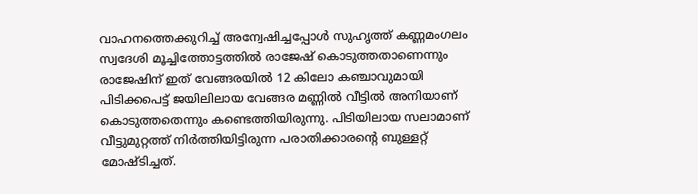വാഹനത്തെക്കുറിച്ച്‌ അന്വേഷിച്ചപ്പോള്‍ സുഹൃത്ത് കണ്ണമംഗലം സ്വദേശി മൂച്ചിത്തോട്ടത്തില്‍ രാജേഷ് കൊടുത്തതാണെന്നും രാജേഷിന് ഇത് വേങ്ങരയില്‍ 12 കിലോ കഞ്ചാവുമായി പിടിക്കപെട്ട് ജയിലിലായ വേങ്ങര മണ്ണില്‍ വീട്ടില്‍ അനിയാണ് കൊടുത്തതെന്നും കണ്ടെത്തിയിരുന്നു. പിടിയിലായ സലാമാണ് വീട്ടുമുറ്റത്ത് നിര്‍ത്തിയിട്ടിരുന്ന പരാതിക്കാരന്‍റെ ബുള്ളറ്റ് മോഷ്ടിച്ചത്.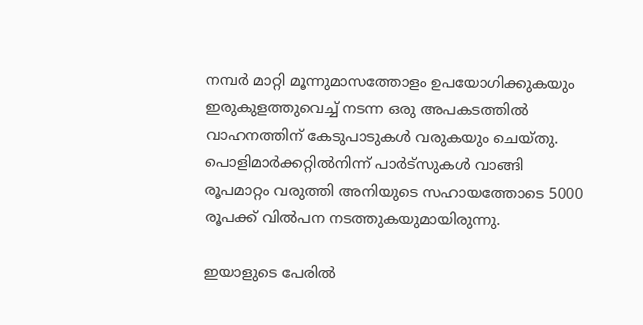നമ്പർ മാറ്റി മൂന്നുമാസത്തോളം ഉപയോഗിക്കുകയും ഇരുകുളത്തുവെച്ച്‌ നടന്ന ഒരു അപകടത്തില്‍ വാഹനത്തിന് കേടുപാടുകള്‍ വരുകയും ചെയ്തു. പൊളിമാര്‍ക്കറ്റില്‍നിന്ന് പാര്‍ട്സുകള്‍ വാങ്ങി രൂപമാറ്റം വരുത്തി അനിയുടെ സഹായത്തോടെ 5000 രൂപക്ക് വില്‍പന നടത്തുകയുമായിരുന്നു.

ഇയാളുടെ പേരില്‍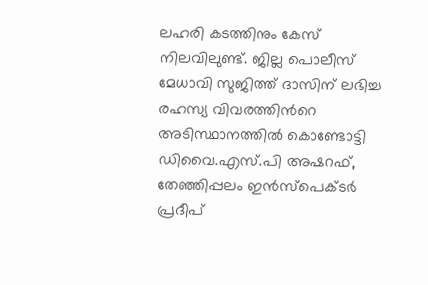ലഹരി കടത്തിനും കേസ് നിലവിലുണ്ട്. ജില്ല പൊലീസ് മേധാവി സുജിത്ത് ദാസിന് ലഭിച്ച രഹസ്യ വിവരത്തിന്‍റെ അടിസ്ഥാനത്തില്‍ കൊണ്ടോട്ടി ഡിവൈ.എസ്.പി അഷറഫ്, തേഞ്ഞിപ്പലം ഇന്‍സ്പെക്ടര്‍ പ്രദീപ്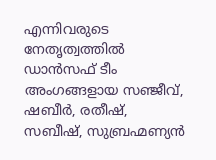എന്നിവരുടെ നേതൃത്വത്തില്‍ ഡാന്‍സഫ് ടീം അംഗങ്ങളായ സഞ്ജീവ്, ഷബീര്‍, രതീഷ്, സബീഷ്, സുബ്രഹ്മണ്യന്‍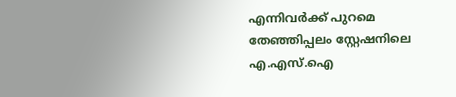എന്നിവര്‍ക്ക് പുറമെ തേഞ്ഞിപ്പലം സ്റ്റേഷനിലെ എ.എസ്.ഐ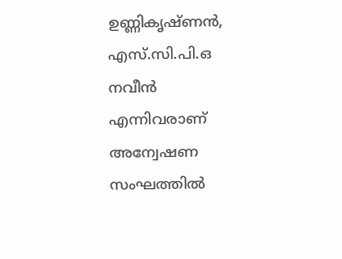ഉണ്ണികൃഷ്ണന്‍, എസ്.സി.പി.ഒ നവീന്‍ എന്നിവരാണ് അന്വേഷണ സംഘത്തില്‍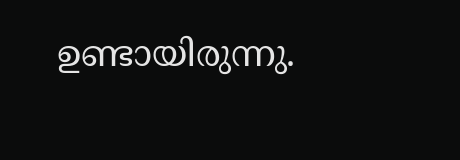ഉണ്ടായിരുന്നു.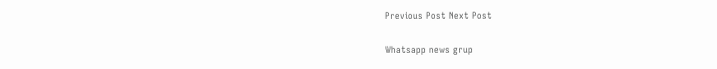Previous Post Next Post

Whatsapp news grup